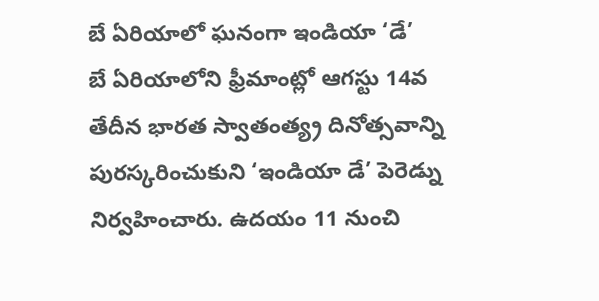బే ఏరియాలో ఘనంగా ఇండియా ‘డే’
బే ఏరియాలోని ఫ్రీమాంట్లో ఆగస్టు 14వ తేదీన భారత స్వాతంత్య్ర దినోత్సవాన్ని పురస్కరించుకుని ‘ఇండియా డే’ పెరెడ్ను నిర్వహించారు. ఉదయం 11 నుంచి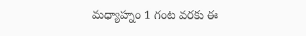మధ్యాహ్నం 1 గంట వరకు ఈ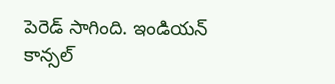పెరెడ్ సాగింది. ఇండియన్ కాన్సల్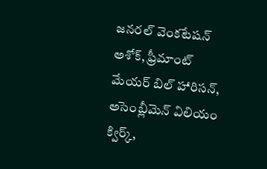జనరల్ వెంకటేషన్ అశోక్, ఫ్రీమాంట్ మేయర్ బిల్ హారిసన్, అసెంబ్లీమెన్ విలియం క్విర్క్,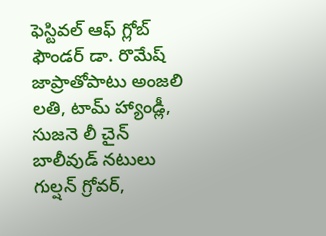ఫెస్టివల్ ఆఫ్ గ్లోబ్ ఫౌండర్ డా. రొమేష్ జాప్రాతోపాటు అంజలి లతి, టామ్ హ్యాండ్లీ, సుజనె లీ చైన్ బాలీవుడ్ నటులు గుల్షన్ గ్రోవర్,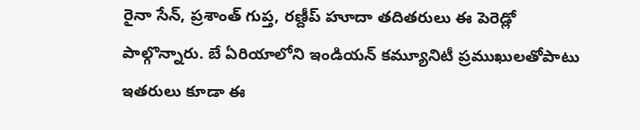రైనా సేన్, ప్రశాంత్ గుప్త, రణ్దీప్ హూదా తదితరులు ఈ పెరెడ్లో పాల్గొన్నారు. బే ఏరియాలోని ఇండియన్ కమ్యూనిటీ ప్రముఖులతోపాటు ఇతరులు కూడా ఈ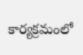కార్యక్రమంలో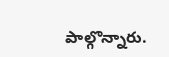పాల్గొన్నారు.